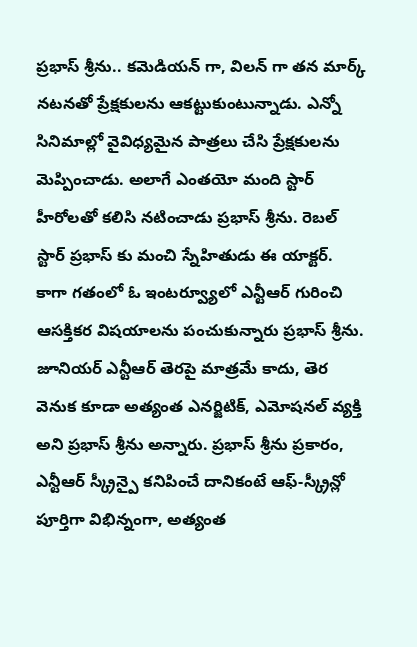ప్రభాస్ శ్రీను.. కమెడియన్ గా, విలన్ గా తన మార్క్ నటనతో ప్రేక్షకులను ఆకట్టుకుంటున్నాడు. ఎన్నో సినిమాల్లో వైవిధ్యమైన పాత్రలు చేసి ప్రేక్షకులను మెప్పించాడు. అలాగే ఎంతయో మంది స్టార్ హీరోలతో కలిసి నటించాడు ప్రభాస్ శ్రీను. రెబల్ స్టార్ ప్రభాస్ కు మంచి స్నేహితుడు ఈ యాక్టర్. కాగా గతంలో ఓ ఇంటర్వ్యూలో ఎన్టీఆర్ గురించి ఆసక్తికర విషయాలను పంచుకున్నారు ప్రభాస్ శ్రీను. జూనియర్ ఎన్టీఆర్ తెరపై మాత్రమే కాదు, తెర వెనుక కూడా అత్యంత ఎనర్జిటిక్, ఎమోషనల్ వ్యక్తి అని ప్రభాస్ శ్రీను అన్నారు. ప్రభాస్ శ్రీను ప్రకారం, ఎన్టీఆర్ స్క్రీన్పై కనిపించే దానికంటే ఆఫ్-స్క్రీన్లో పూర్తిగా విభిన్నంగా, అత్యంత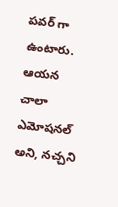పవర్ గా ఉంటారు. ఆయన చాలా ఎమోషనల్ అని, నచ్చని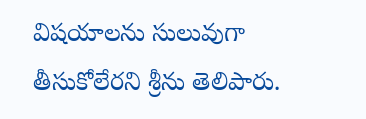విషయాలను సులువుగా తీసుకోలేరని శ్రీను తెలిపారు.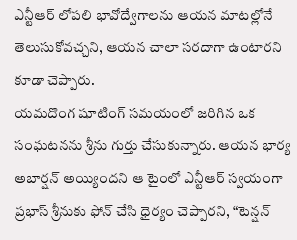ఎన్టీఆర్ లోపలి భావోద్వేగాలను ఆయన మాటల్లోనే తెలుసుకోవచ్చని, ఆయన చాలా సరదాగా ఉంటారని కూడా చెప్పారు.
యమదొంగ షూటింగ్ సమయంలో జరిగిన ఒక సంఘటనను శ్రీను గుర్తు చేసుకున్నారు. ఆయన భార్య అబార్షన్ అయ్యిందని ఆ టైంలో ఎన్టీఆర్ స్వయంగా ప్రభాస్ శ్రీనుకు ఫోన్ చేసి ధైర్యం చెప్పారని, “టెన్షన్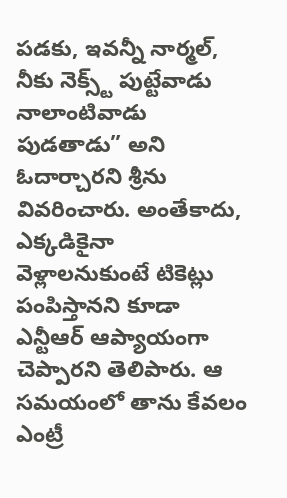పడకు, ఇవన్నీ నార్మల్, నీకు నెక్స్ట్ పుట్టేవాడు నాలాంటివాడు పుడతాడు” అని ఓదార్చారని శ్రీను వివరించారు. అంతేకాదు, ఎక్కడికైనా వెళ్లాలనుకుంటే టికెట్లు పంపిస్తానని కూడా ఎన్టీఆర్ ఆప్యాయంగా చెప్పారని తెలిపారు. ఆ సమయంలో తాను కేవలం ఎంట్రీ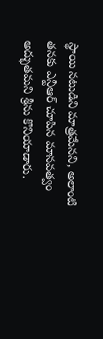స్థాయి నటుడిని మాత్రమేనని, అలాంటి తనకు ఎన్టీఆర్ చూపిన మానవత్వం అద్భుతమని శ్రీను కొనియాడారు.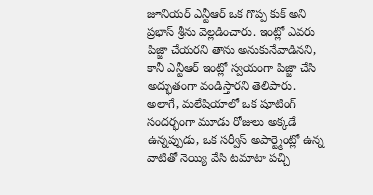జూనియర్ ఎన్టీఆర్ ఒక గొప్ప కుక్ అని ప్రభాస్ శ్రీను వెల్లడించారు. ఇంట్లో ఎవరు పిజ్జా చేయరని తాను అనుకునేవాడినని, కానీ ఎన్టీఆర్ ఇంట్లో స్వయంగా పిజ్జా చేసి అద్భుతంగా వండిస్తారని తెలిపారు. అలాగే, మలేషియాలో ఒక షూటింగ్ సందర్భంగా మూడు రోజులు అక్కడే ఉన్నప్పుడు, ఒక సర్వీస్ అపార్ట్మెంట్లో ఉన్న వాటితో నెయ్యి వేసి టమాటా పచ్చి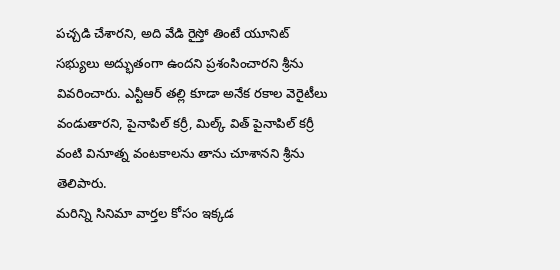పచ్చడి చేశారని, అది వేడి రైస్తో తింటే యూనిట్ సభ్యులు అద్భుతంగా ఉందని ప్రశంసించారని శ్రీను వివరించారు. ఎన్టీఆర్ తల్లి కూడా అనేక రకాల వెరైటీలు వండుతారని, పైనాపిల్ కర్రీ, మిల్క్ విత్ పైనాపిల్ కర్రీ వంటి వినూత్న వంటకాలను తాను చూశానని శ్రీను తెలిపారు.
మరిన్ని సినిమా వార్తల కోసం ఇక్కడ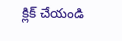క్లిక్ చేయండి